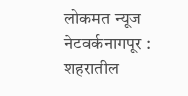लोकमत न्यूज नेटवर्कनागपूर : शहरातील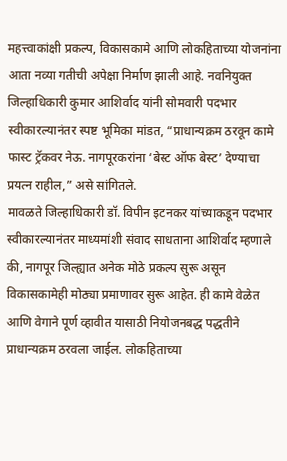महत्त्वाकांक्षी प्रकल्प, विकासकामे आणि लोकहिताच्या योजनांना आता नव्या गतीची अपेक्षा निर्माण झाली आहे. नवनियुक्त जिल्हाधिकारी कुमार आशिर्वाद यांनी सोमवारी पदभार स्वीकारल्यानंतर स्पष्ट भूमिका मांडत, “प्राधान्यक्रम ठरवून कामे फास्ट ट्रॅकवर नेऊ. नागपूरकरांना ‘बेस्ट ऑफ बेस्ट’ देण्याचा प्रयत्न राहील,” असे सांगितले.
मावळते जिल्हाधिकारी डॉ. विपीन इटनकर यांच्याकडून पदभार स्वीकारल्यानंतर माध्यमांशी संवाद साधताना आशिर्वाद म्हणाले की, नागपूर जिल्ह्यात अनेक मोठे प्रकल्प सुरू असून विकासकामेही मोठ्या प्रमाणावर सुरू आहेत. ही कामे वेळेत आणि वेगाने पूर्ण व्हावीत यासाठी नियोजनबद्ध पद्धतीने प्राधान्यक्रम ठरवला जाईल. लोकहिताच्या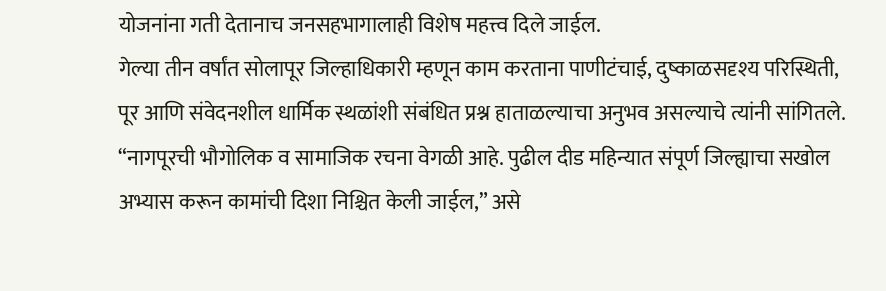योजनांना गती देतानाच जनसहभागालाही विशेष महत्त्व दिले जाईल.
गेल्या तीन वर्षांत सोलापूर जिल्हाधिकारी म्हणून काम करताना पाणीटंचाई, दुष्काळसदृश्य परिस्थिती, पूर आणि संवेदनशील धार्मिक स्थळांशी संबंधित प्रश्न हाताळल्याचा अनुभव असल्याचे त्यांनी सांगितले. “नागपूरची भौगोलिक व सामाजिक रचना वेगळी आहे. पुढील दीड महिन्यात संपूर्ण जिल्ह्याचा सखोल अभ्यास करून कामांची दिशा निश्चित केली जाईल,” असे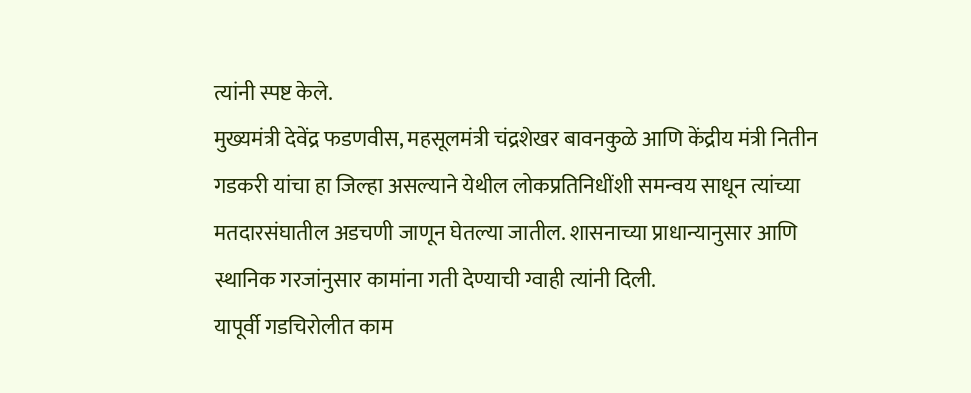त्यांनी स्पष्ट केले.
मुख्यमंत्री देवेंद्र फडणवीस, महसूलमंत्री चंद्रशेखर बावनकुळे आणि केंद्रीय मंत्री नितीन गडकरी यांचा हा जिल्हा असल्याने येथील लोकप्रतिनिधींशी समन्वय साधून त्यांच्या मतदारसंघातील अडचणी जाणून घेतल्या जातील. शासनाच्या प्राधान्यानुसार आणि स्थानिक गरजांनुसार कामांना गती देण्याची ग्वाही त्यांनी दिली.
यापूर्वी गडचिरोलीत काम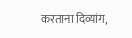करताना दिव्यांग,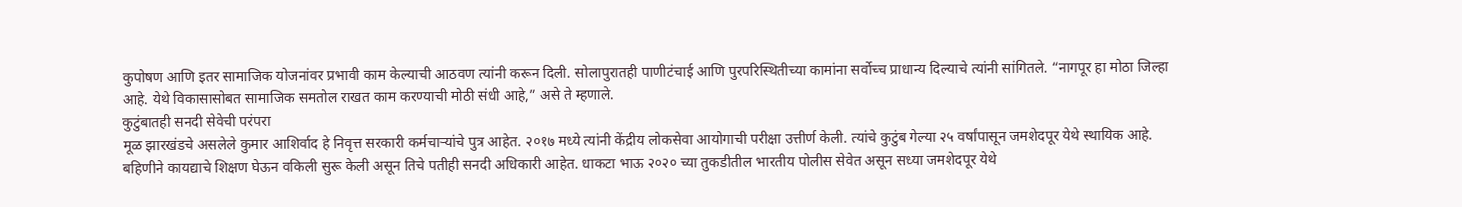कुपोषण आणि इतर सामाजिक योजनांवर प्रभावी काम केल्याची आठवण त्यांनी करून दिली. सोलापुरातही पाणीटंचाई आणि पुरपरिस्थितीच्या कामांना सर्वोच्च प्राधान्य दिल्याचे त्यांनी सांगितले. “नागपूर हा मोठा जिल्हा आहे. येथे विकासासोबत सामाजिक समतोल राखत काम करण्याची मोठी संधी आहे,” असे ते म्हणाले.
कुटुंबातही सनदी सेवेची परंपरा
मूळ झारखंडचे असलेले कुमार आशिर्वाद हे निवृत्त सरकारी कर्मचाऱ्यांचे पुत्र आहेत. २०१७ मध्ये त्यांनी केंद्रीय लोकसेवा आयोगाची परीक्षा उत्तीर्ण केली. त्यांचे कुटुंब गेल्या २५ वर्षांपासून जमशेदपूर येथे स्थायिक आहे. बहिणीने कायद्याचे शिक्षण घेऊन वकिली सुरू केली असून तिचे पतीही सनदी अधिकारी आहेत. धाकटा भाऊ २०२० च्या तुकडीतील भारतीय पोलीस सेवेत असून सध्या जमशेदपूर येथे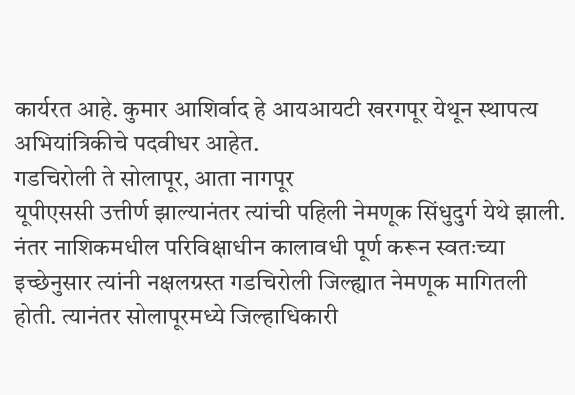कार्यरत आहे. कुमार आशिर्वाद हे आयआयटी खरगपूर येथून स्थापत्य अभियांत्रिकीचे पदवीधर आहेत.
गडचिरोली ते सोलापूर, आता नागपूर
यूपीएससी उत्तीर्ण झाल्यानंतर त्यांची पहिली नेमणूक सिंधुदुर्ग येथे झाली. नंतर नाशिकमधील परिविक्षाधीन कालावधी पूर्ण करून स्वतःच्या इच्छेनुसार त्यांनी नक्षलग्रस्त गडचिरोली जिल्ह्यात नेमणूक मागितली होती. त्यानंतर सोलापूरमध्ये जिल्हाधिकारी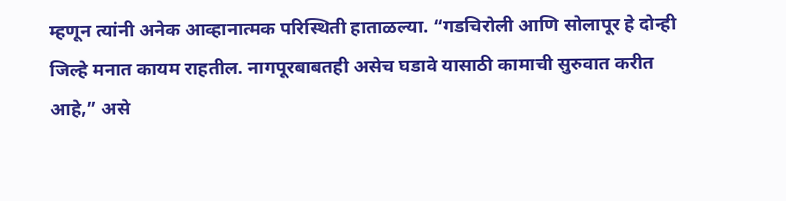म्हणून त्यांनी अनेक आव्हानात्मक परिस्थिती हाताळल्या. “गडचिरोली आणि सोलापूर हे दोन्ही जिल्हे मनात कायम राहतील. नागपूरबाबतही असेच घडावे यासाठी कामाची सुरुवात करीत आहे,” असे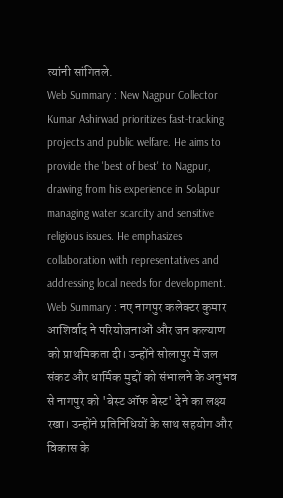त्यांनी सांगितले.
Web Summary : New Nagpur Collector Kumar Ashirwad prioritizes fast-tracking projects and public welfare. He aims to provide the 'best of best' to Nagpur, drawing from his experience in Solapur managing water scarcity and sensitive religious issues. He emphasizes collaboration with representatives and addressing local needs for development.
Web Summary : नए नागपुर कलेक्टर कुमार आशिर्वाद ने परियोजनाओं और जन कल्याण को प्राथमिकता दी। उन्होंने सोलापुर में जल संकट और धार्मिक मुद्दों को संभालने के अनुभव से नागपुर को 'बेस्ट ऑफ बेस्ट' देने का लक्ष्य रखा। उन्होंने प्रतिनिधियों के साथ सहयोग और विकास के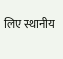लिए स्थानीय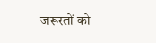जरूरतों को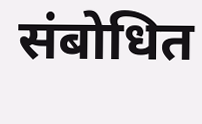संबोधित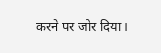करने पर जोर दिया।